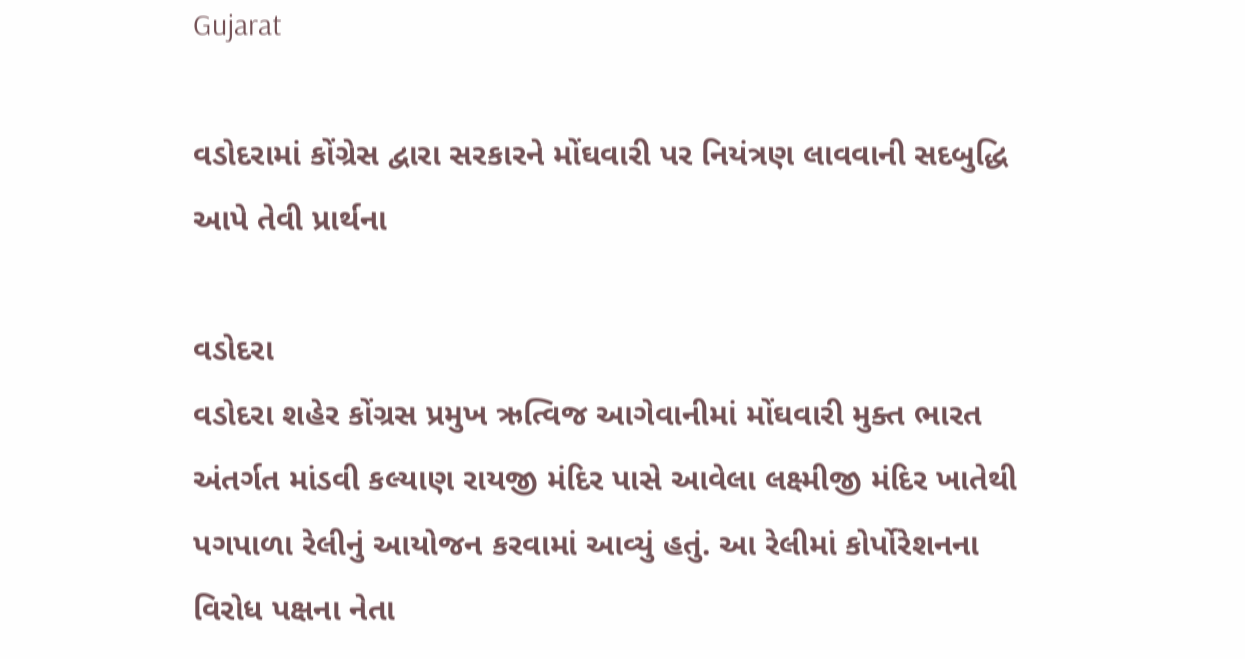Gujarat

વડોદરામાં કોંગ્રેસ દ્વારા સરકારને મોંઘવારી પર નિયંત્રણ લાવવાની સદબુદ્ધિ આપે તેવી પ્રાર્થના

વડોદરા
વડોદરા શહેર કોંગ્રસ પ્રમુખ ઋત્વિજ આગેવાનીમાં મોંઘવારી મુક્ત ભારત અંતર્ગત માંડવી કલ્યાણ રાયજી મંદિર પાસે આવેલા લક્ષ્મીજી મંદિર ખાતેથી પગપાળા રેલીનું આયોજન કરવામાં આવ્યું હતું. આ રેલીમાં કોર્પોરેશનના વિરોધ પક્ષના નેતા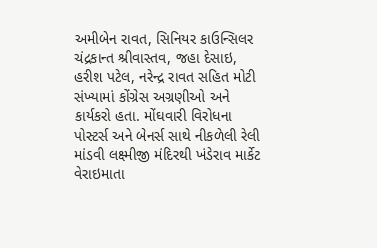અમીબેન રાવત, સિનિયર કાઉન્સિલર ચંદ્રકાન્ત શ્રીવાસ્તવ, જહા દેસાઇ, હરીશ પટેલ, નરેન્દ્ર રાવત સહિત મોટી સંખ્યામાં કોંગ્રેસ અગ્રણીઓ અને કાર્યકરો હતા. મોંઘવારી વિરોધના પોસ્ટર્સ અને બેનર્સ સાથે નીકળેલી રેલી માંડવી લક્ષ્મીજી મંદિરથી ખંડેરાવ માર્કેટ વેરાઇમાતા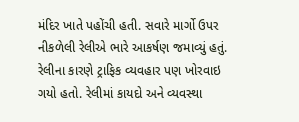મંદિર ખાતે પહોંચી હતી. સવારે માર્ગો ઉપર નીકળેલી રેલીએ ભારે આકર્ષણ જમાવ્યું હતું. રેલીના કારણે ટ્રાફિક વ્યવહાર પણ ખોરવાઇ ગયો હતો. રેલીમાં કાયદો અને વ્યવસ્થા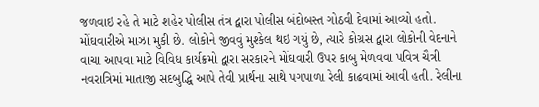જળવાઇ રહે તે માટે શહેર પોલીસ તંત્ર દ્વારા પોલીસ બંદોબસ્ત ગોઠવી દેવામાં આવ્યો હતો. મોંઘવારીએ માઝા મુકી છે. લોકોને જીવવું મુશ્કેલ થઇ ગયું છે, ત્યારે કોગ્રસ દ્વારા લોકોની વેદનાને વાચા આપવા માટે વિવિધ કાર્યક્રમો દ્વારા સરકારને મોંઘવારી ઉપર કાબુ મેળવવા પવિત્ર ચૈત્રી નવરાત્રિમાં માતાજી સદબુદ્ધિ આપે તેવી પ્રાર્થના સાથે પગપાળા રેલી કાઢવામાં આવી હતી. રેલીના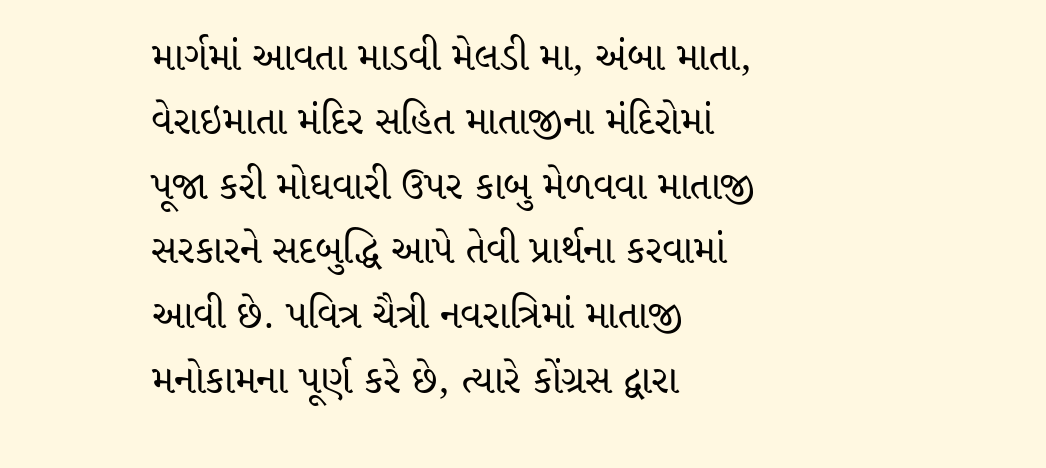માર્ગમાં આવતા માડવી મેલડી મા, અંબા માતા, વેરાઇમાતા મંદિર સહિત માતાજીના મંદિરોમાં પૂજા કરી મોઘવારી ઉપર કાબુ મેળવવા માતાજી સરકારને સદબુદ્ધિ આપે તેવી પ્રાર્થના કરવામાં આવી છે. પવિત્ર ચૈત્રી નવરાત્રિમાં માતાજી મનોકામના પૂર્ણ કરે છે, ત્યારે કોંગ્રસ દ્વારા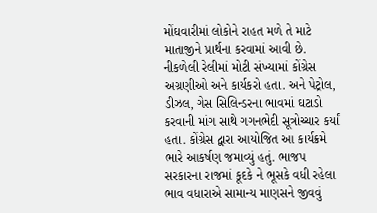મોંઘવારીમાં લોકોને રાહત મળે તે માટે માતાજીને પ્રાર્થના કરવામાં આવી છે. નીકળેલી રેલીમાં મોટી સંખ્યામાં કોંગ્રેસ અગ્રણીઓ અને કાર્યકરો હતા. અને પેટ્રોલ, ડીઝલ, ગેસ સિલિન્ડરના ભાવમાં ઘટાડો કરવાની માંગ સાથે ગગનભેદી સૂત્રોચ્ચાર કર્યાં હતા. કોંગ્રેસ દ્વારા આયોજિત આ કાર્યક્રમે ભારે આકર્ષણ જમાવ્યું હતું. ભાજપ સરકારના રાજમાં કૂદકે ને ભૂસકે વધી રહેલા ભાવ વધારાએ સામાન્ય માણસને જીવવું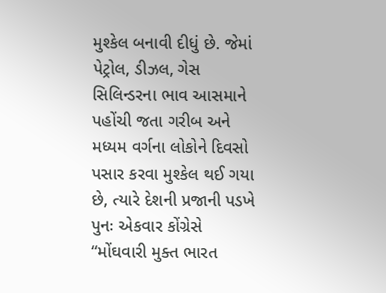મુશ્કેલ બનાવી દીધું છે. જેમાં પેટ્રોલ, ડીઝલ, ગેસ સિલિન્ડરના ભાવ આસમાને પહોંચી જતા ગરીબ અને મધ્યમ વર્ગના લોકોને દિવસો પસાર કરવા મુશ્કેલ થઈ ગયા છે, ત્યારે દેશની પ્રજાની પડખે પુનઃ એકવાર કોંગ્રેસે “મોંઘવારી મુક્ત ભારત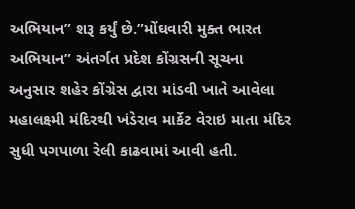અભિયાન” શરૂ કર્યું છે.”મોંઘવારી મુક્ત ભારત અભિયાન” અંતર્ગત પ્રદેશ કોંગ્રસની સૂચના અનુસાર શહેર કોંગ્રેસ દ્વારા માંડવી ખાતે આવેલા મહાલક્ષ્મી મંદિરથી ખંડેરાવ માર્કેટ વેરાઇ માતા મંદિર સુધી પગપાળા રેલી કાઢવામાં આવી હતી.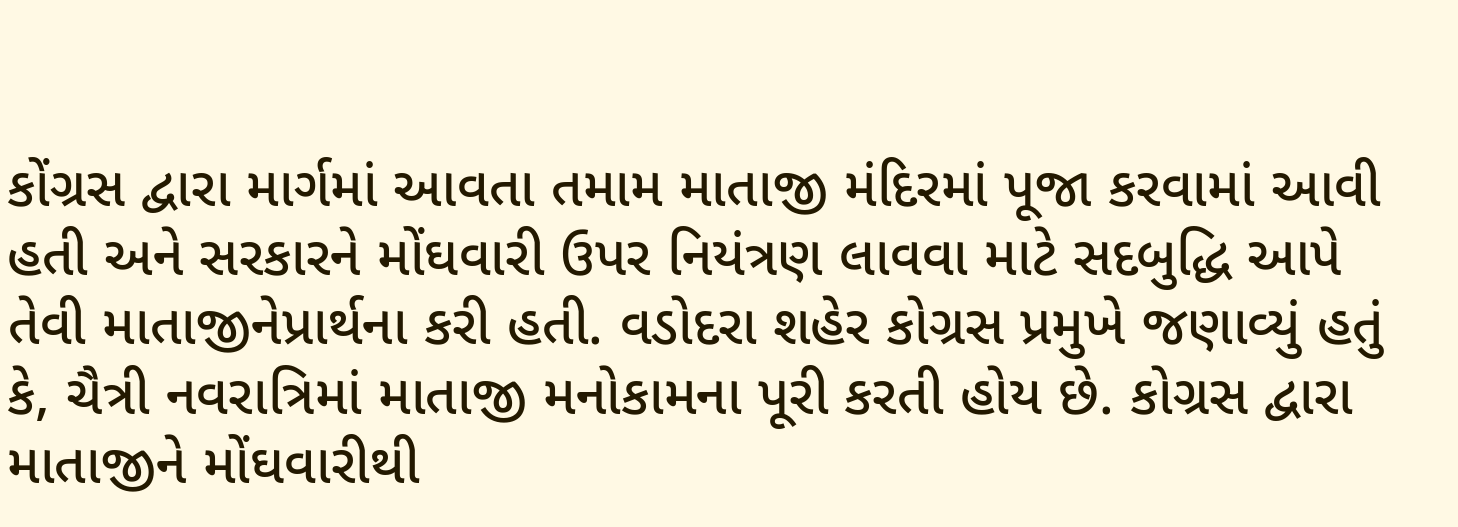કોંગ્રસ દ્વારા માર્ગમાં આવતા તમામ માતાજી મંદિરમાં પૂજા કરવામાં આવી હતી અને સરકારને મોંઘવારી ઉપર નિયંત્રણ લાવવા માટે સદબુદ્ધિ આપે તેવી માતાજીનેપ્રાર્થના કરી હતી. વડોદરા શહેર કોગ્રસ પ્રમુખે જણાવ્યું હતું કે, ચૈત્રી નવરાત્રિમાં માતાજી મનોકામના પૂરી કરતી હોય છે. કોગ્રસ દ્વારા માતાજીને મોંઘવારીથી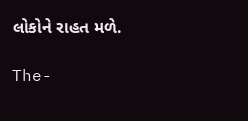લોકોને રાહત મળે.

The-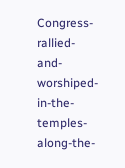Congress-rallied-and-worshiped-in-the-temples-along-the-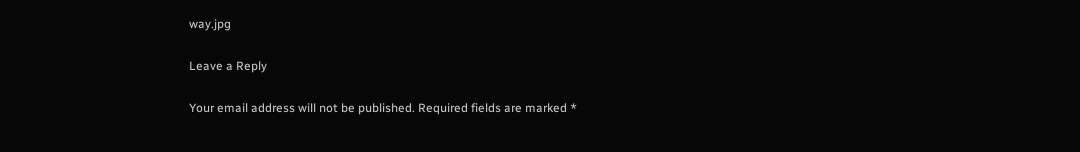way.jpg

Leave a Reply

Your email address will not be published. Required fields are marked *